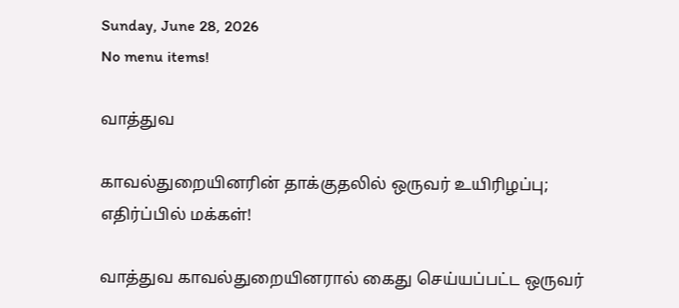Sunday, June 28, 2026
No menu items!

வாத்துவ

காவல்துறையினரின் தாக்குதலில் ஒருவர் உயிரிழப்பு; எதிர்ப்பில் மக்கள்!

வாத்துவ காவல்துறையினரால் கைது செய்யப்பட்ட ஒருவர்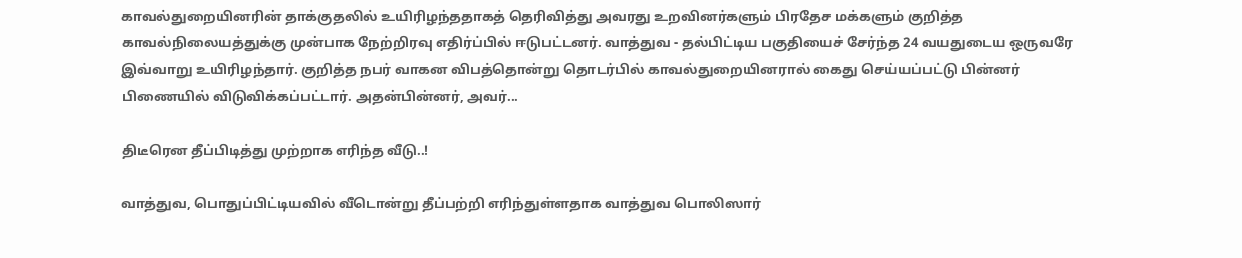காவல்துறையினரின் தாக்குதலில் உயிரிழந்ததாகத் தெரிவித்து அவரது உறவினர்களும் பிரதேச மக்களும் குறித்த காவல்நிலையத்துக்கு முன்பாக நேற்றிரவு எதிர்ப்பில் ஈடுபட்டனர். வாத்துவ - தல்பிட்டிய பகுதியைச் சேர்ந்த 24 வயதுடைய ஒருவரே இவ்வாறு உயிரிழந்தார். குறித்த நபர் வாகன விபத்தொன்று தொடர்பில் காவல்துறையினரால் கைது செய்யப்பட்டு பின்னர் பிணையில் விடுவிக்கப்பட்டார். அதன்பின்னர், அவர்...

திடீரென தீப்பிடித்து முற்றாக எரிந்த வீடு..!

வாத்துவ, பொதுப்பிட்டியவில் வீடொன்று தீப்பற்றி எரிந்துள்ளதாக வாத்துவ பொலிஸார்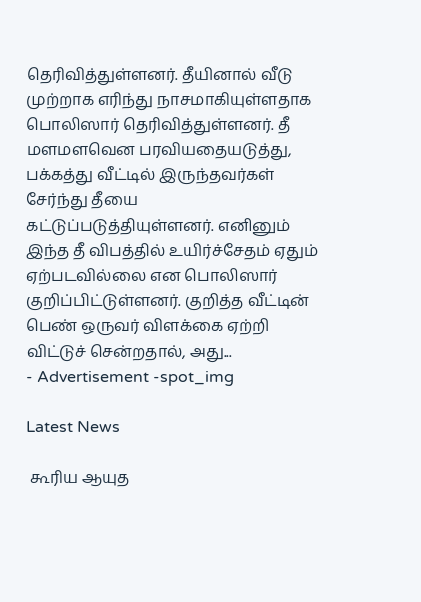தெரிவித்துள்ளனர். தீயினால் வீடு முற்றாக எரிந்து நாசமாகியுள்ளதாக பொலிஸார் தெரிவித்துள்ளனர். தீ மளமளவென பரவியதையடுத்து, பக்கத்து வீட்டில் இருந்தவர்கள் சேர்ந்து தீயை கட்டுப்படுத்தியுள்ளனர். எனினும் இந்த தீ விபத்தில் உயிர்ச்சேதம் ஏதும் ஏற்படவில்லை என பொலிஸார் குறிப்பிட்டுள்ளனர். குறித்த வீட்டின் பெண் ஒருவர் விளக்கை ஏற்றி விட்டுச் சென்றதால், அது...
- Advertisement -spot_img

Latest News

 கூரிய ஆயுத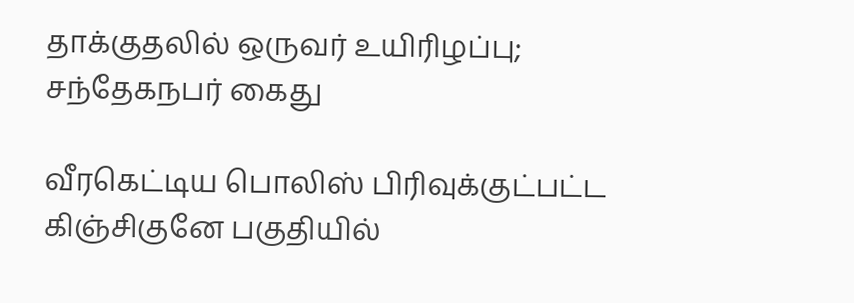தாக்குதலில் ஒருவர் உயிரிழப்பு; சந்தேகநபர் கைது

வீரகெட்டிய பொலிஸ் பிரிவுக்குட்பட்ட கிஞ்சிகுனே பகுதியில்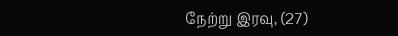நேற்று இரவு, (27)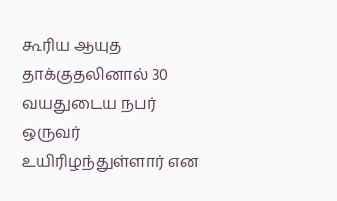கூரிய ஆயுத தாக்குதலினால் 30 வயதுடைய நபர் ஒருவர் உயிரிழந்துள்ளார் என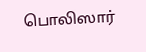பொலிஸார்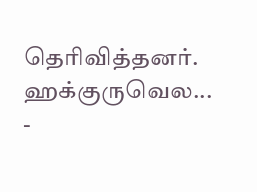தெரிவித்தனர். ஹக்குருவெல...
-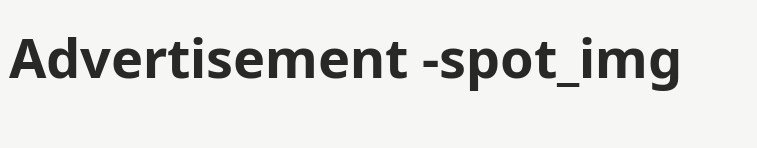Advertisement -spot_img